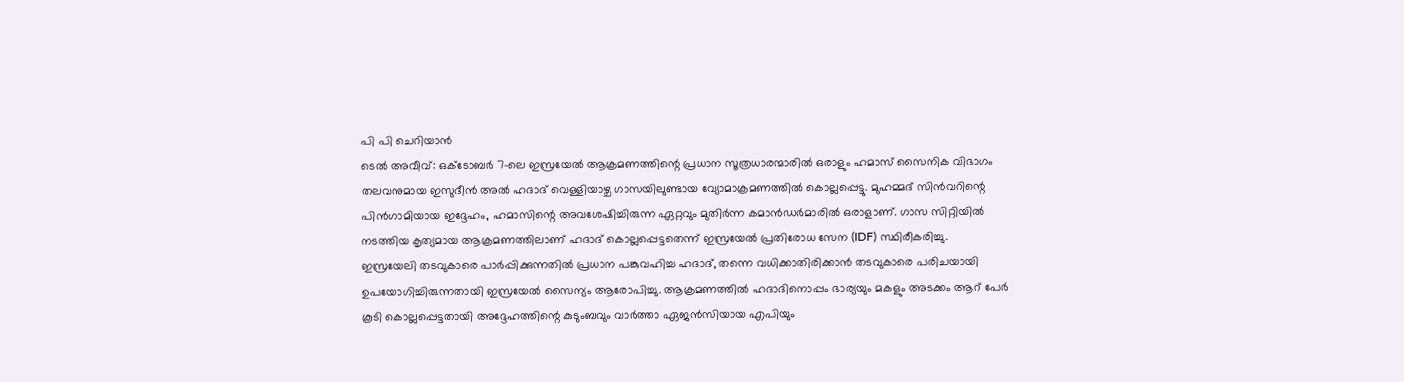പി പി ചെറിയാൻ
ടെൽ അവീവ്: ഒക്ടോബർ 7-ലെ ഇസ്രയേൽ ആക്രമണത്തിന്റെ പ്രധാന സൂത്രധാരന്മാരിൽ ഒരാളും ഹമാസ് സൈനിക വിഭാഗം തലവനുമായ ഇസുദീൻ അൽ ഹദാദ് വെള്ളിയാഴ്ച ഗാസയിലുണ്ടായ വ്യോമാക്രമണത്തിൽ കൊല്ലപ്പെട്ടു. മുഹമ്മദ് സിൻവറിന്റെ പിൻഗാമിയായ ഇദ്ദേഹം, ഹമാസിന്റെ അവശേഷിച്ചിരുന്ന ഏറ്റവും മുതിർന്ന കമാൻഡർമാരിൽ ഒരാളാണ്. ഗാസ സിറ്റിയിൽ നടത്തിയ കൃത്യമായ ആക്രമണത്തിലാണ് ഹദാദ് കൊല്ലപ്പെട്ടതെന്ന് ഇസ്രയേൽ പ്രതിരോധ സേന (IDF) സ്ഥിരീകരിച്ചു.
ഇസ്രയേലി തടവുകാരെ പാർപ്പിക്കുന്നതിൽ പ്രധാന പങ്കുവഹിച്ച ഹദാദ്, തന്നെ വധിക്കാതിരിക്കാൻ തടവുകാരെ പരിചയായി ഉപയോഗിച്ചിരുന്നതായി ഇസ്രയേൽ സൈന്യം ആരോപിച്ചു. ആക്രമണത്തിൽ ഹദാദിനൊപ്പം ഭാര്യയും മകളും അടക്കം ആറ് പേർ കൂടി കൊല്ലപ്പെട്ടതായി അദ്ദേഹത്തിന്റെ കുടുംബവും വാർത്താ ഏജൻസിയായ എപിയും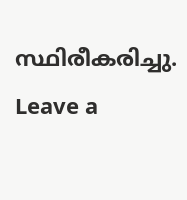സ്ഥിരീകരിച്ചു.
Leave a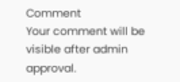Comment
Your comment will be visible after admin approval.